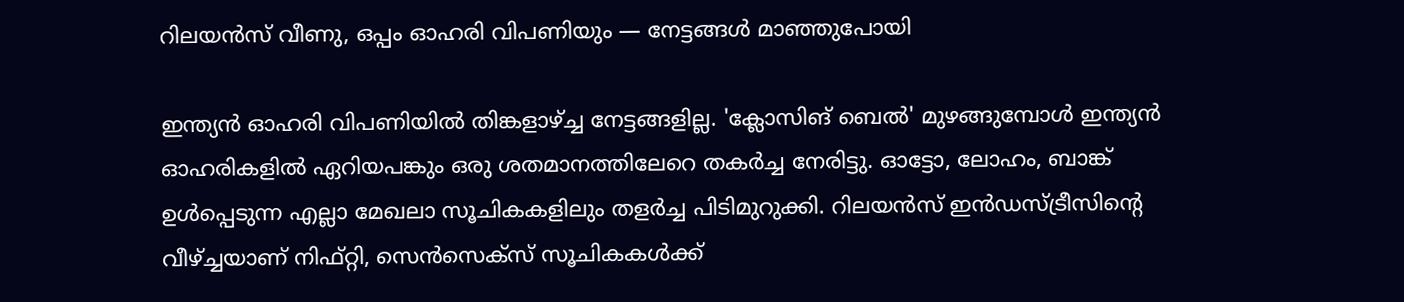റിലയന്‍സ് വീണു, ഒപ്പം ഓഹരി വിപണിയും — നേട്ടങ്ങള്‍ മാഞ്ഞുപോയി

ഇന്ത്യന്‍ ഓഹരി വിപണിയില്‍ തിങ്കളാഴ്ച്ച നേട്ടങ്ങളില്ല. 'ക്ലോസിങ് ബെല്‍' മുഴങ്ങുമ്പോള്‍ ഇന്ത്യന്‍ ഓഹരികളില്‍ ഏറിയപങ്കും ഒരു ശതമാനത്തിലേറെ തകര്‍ച്ച നേരിട്ടു. ഓട്ടോ, ലോഹം, ബാങ്ക് ഉള്‍പ്പെടുന്ന എല്ലാ മേഖലാ സൂചികകളിലും തളര്‍ച്ച പിടിമുറുക്കി. റിലയന്‍സ് ഇന്‍ഡസ്ട്രീസിന്റെ വീഴ്ച്ചയാണ് നിഫ്റ്റി, സെന്‍സെക്‌സ് സൂചികകള്‍ക്ക്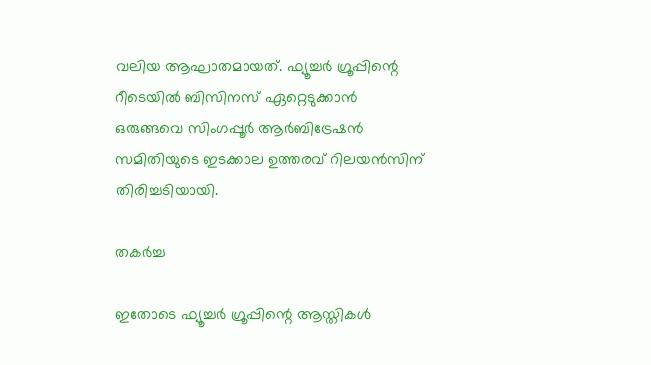വലിയ ആഘാതമായത്. ഫ്യൂച്ചര്‍ ഗ്രൂപ്പിന്റെ റീടെയില്‍ ബിസിനസ് ഏറ്റെടുക്കാന്‍ ഒരുങ്ങവെ സിംഗപ്പൂര്‍ ആര്‍ബിട്രേഷന്‍ സമിതിയുടെ ഇടക്കാല ഉത്തരവ് റിലയന്‍സിന് തിരിച്ചടിയായി.

തകർച്ച

ഇതോടെ ഫ്യൂച്ചര്‍ ഗ്രൂപ്പിന്റെ ആസ്തികള്‍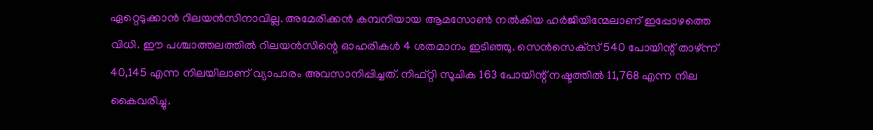ഏറ്റെടുക്കാന്‍ റിലയന്‍സിനാവില്ല. അമേരിക്കന്‍ കമ്പനിയായ ആമസോണ്‍ നല്‍കിയ ഹര്‍ജിയിന്മേലാണ് ഇപ്പോഴത്തെ വിധി. ഈ പശ്ചാത്തലത്തില്‍ റിലയന്‍സിന്റെ ഓഹരികള്‍ 4 ശതമാനം ഇടിഞ്ഞു. സെന്‍സെക്‌സ് 540 പോയിന്റ് താഴ്ന്ന് 40,145 എന്ന നിലയിലാണ് വ്യാപാരം അവസാനിപ്പിച്ചത്. നിഫ്റ്റി സൂചിക 163 പോയിന്റ് നഷ്ടത്തില്‍ 11,768 എന്ന നില കൈവരിച്ചു.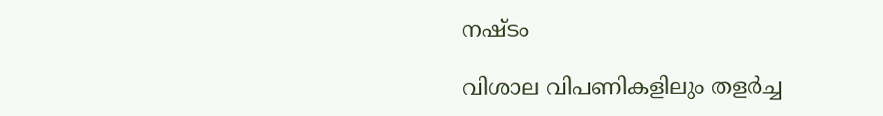നഷ്ടം

വിശാല വിപണികളിലും തളര്‍ച്ച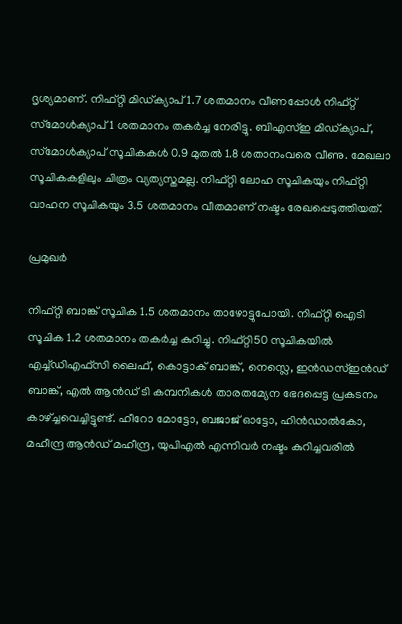ദൃശ്യമാണ്. നിഫ്റ്റി മിഡ്ക്യാപ് 1.7 ശതമാനം വീണപ്പോള്‍ നിഫ്റ്റ് സ്‌മോള്‍ക്യാപ് 1 ശതമാനം തകര്‍ച്ച നേരിട്ടു. ബിഎസ്ഇ മിഡ്ക്യാപ്, സ്‌മോള്‍ക്യാപ് സൂചികകള്‍ 0.9 മുതല്‍ 1.8 ശതാനംവരെ വീണു. മേഖലാ സൂചികകളിലും ചിത്രം വ്യത്യസ്തമല്ല. നിഫ്റ്റി ലോഹ സൂചികയും നിഫ്റ്റി വാഹന സൂചികയും 3.5 ശതമാനം വീതമാണ് നഷ്ടം രേഖപ്പെടുത്തിയത്.

പ്രമുഖർ

നിഫ്റ്റി ബാങ്ക് സൂചിക 1.5 ശതമാനം താഴോട്ടുപോയി. നിഫ്റ്റി ഐടി സൂചിക 1.2 ശതമാനം തകര്‍ച്ച കുറിച്ചു. നിഫ്റ്റി50 സൂചികയില്‍ എച്ച്ഡിഎഫ്‌സി ലൈഫ്, കൊട്ടാക് ബാങ്ക്, നെസ്ലെ, ഇന്‍ഡസ്ഇന്‍ഡ് ബാങ്ക്, എല്‍ ആന്‍ഡ് ടി കമ്പനികള്‍ താരതമ്യേന ഭേദപ്പെട്ട പ്രകടനം കാഴ്ച്ചവെച്ചിട്ടുണ്ട്. ഹീറോ മോട്ടോ, ബജാജ് ഓട്ടോ, ഹിന്‍ഡാല്‍കോ, മഹീന്ദ്ര ആന്‍ഡ് മഹീന്ദ്ര, യുപിഎല്‍ എന്നിവര്‍ നഷ്ടം കുറിച്ചവരില്‍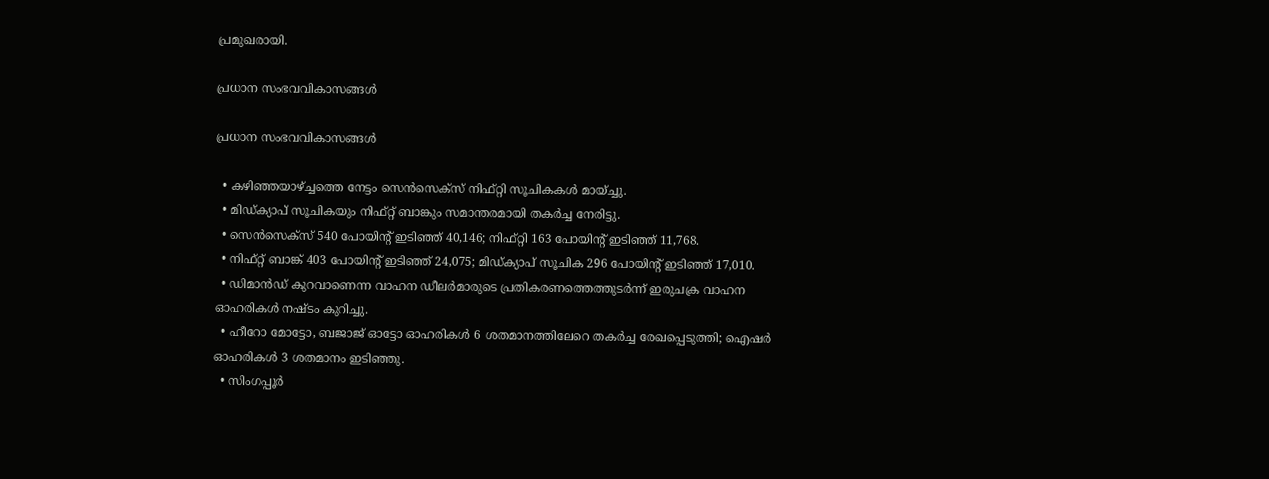പ്രമുഖരായി.

പ്രധാന സംഭവവികാസങ്ങള്‍

പ്രധാന സംഭവവികാസങ്ങള്‍

  • കഴിഞ്ഞയാഴ്ച്ചത്തെ നേട്ടം സെന്‍സെക്‌സ് നിഫ്റ്റി സൂചികകള്‍ മായ്ച്ചു.
  • മിഡ്ക്യാപ് സൂചികയും നിഫ്റ്റ് ബാങ്കും സമാന്തരമായി തകര്‍ച്ച നേരിട്ടു.
  • സെന്‍സെക്‌സ് 540 പോയിന്റ് ഇടിഞ്ഞ് 40,146; നിഫ്റ്റി 163 പോയിന്റ് ഇടിഞ്ഞ് 11,768.
  • നിഫ്റ്റ് ബാങ്ക് 403 പോയിന്റ് ഇടിഞ്ഞ് 24,075; മിഡ്ക്യാപ് സൂചിക 296 പോയിന്റ് ഇടിഞ്ഞ് 17,010.
  • ഡിമാന്‍ഡ് കുറവാണെന്ന വാഹന ഡീലര്‍മാരുടെ പ്രതികരണത്തെത്തുടര്‍ന്ന് ഇരുചക്ര വാഹന ഓഹരികള്‍ നഷ്ടം കുറിച്ചു.
  • ഹീറോ മോട്ടോ, ബജാജ് ഓട്ടോ ഓഹരികള്‍ 6 ശതമാനത്തിലേറെ തകര്‍ച്ച രേഖപ്പെടുത്തി; ഐഷര്‍ ഓഹരികള്‍ 3 ശതമാനം ഇടിഞ്ഞു.
  • സിംഗപ്പൂര്‍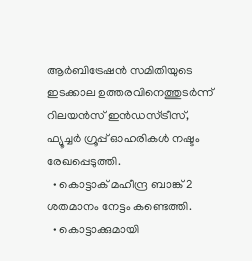ആര്‍ബിട്രേഷന്‍ സമിതിയുടെ ഇടക്കാല ഉത്തരവിനെത്തുടര്‍ന്ന് റിലയന്‍സ് ഇന്‍ഡസ്ട്രീസ്, ഫ്യൂച്ചര്‍ ഗ്രൂപ്പ് ഓഹരികള്‍ നഷ്ടം രേഖപ്പെടുത്തി.
  • കൊട്ടാക് മഹീന്ദ്ര ബാങ്ക് 2 ശതമാനം നേട്ടം കണ്ടെത്തി.
  • കൊട്ടാക്കുമായി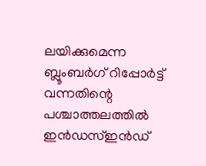ലയിക്കുമെന്ന ബ്ലൂംബര്‍ഗ് റിപ്പോര്‍ട്ട് വന്നതിന്റെ പശ്ചാത്തലത്തില്‍ ഇന്‍ഡസ്ഇന്‍ഡ്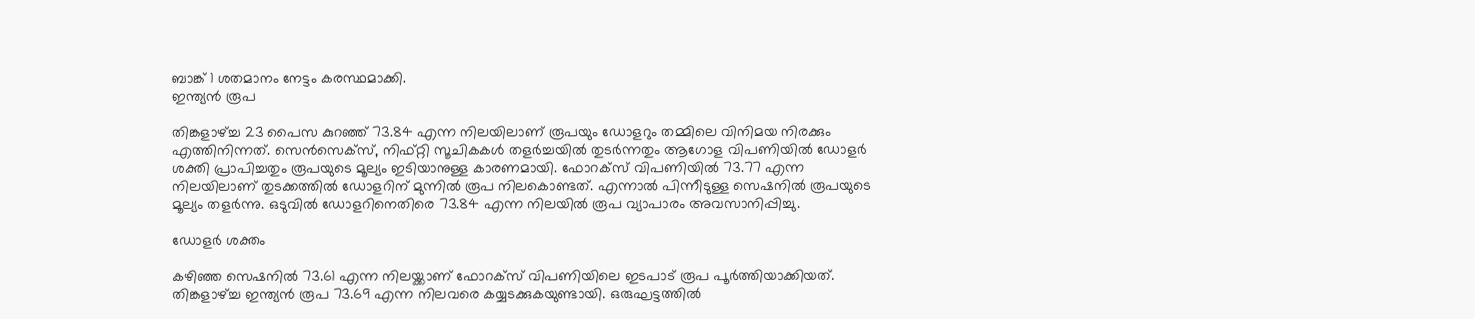ബാങ്ക് 1 ശതമാനം നേട്ടം കരസ്ഥമാക്കി.
ഇന്ത്യൻ രൂപ

തിങ്കളാഴ്ച്ച 23 പൈസ കുറഞ്ഞ് 73.84 എന്ന നിലയിലാണ് രൂപയും ഡോളറും തമ്മിലെ വിനിമയ നിരക്കും എത്തിനിന്നത്. സെന്‍സെക്‌സ്, നിഫ്റ്റി സൂചികകള്‍ തളര്‍ച്ചയില്‍ തുടര്‍ന്നതും ആഗോള വിപണിയില്‍ ഡോളര്‍ ശക്തി പ്രാപിച്ചതും രൂപയുടെ മൂല്യം ഇടിയാനുള്ള കാരണമായി. ഫോറക്‌സ് വിപണിയില്‍ 73.77 എന്ന നിലയിലാണ് തുടക്കത്തില്‍ ഡോളറിന് മുന്നില്‍ രൂപ നിലകൊണ്ടത്. എന്നാല്‍ പിന്നീടുള്ള സെഷനില്‍ രൂപയുടെ മൂല്യം തളര്‍ന്നു. ഒടുവില്‍ ഡോളറിനെതിരെ 73.84 എന്ന നിലയില്‍ രൂപ വ്യാപാരം അവസാനിപ്പിച്ചു.

ഡോളർ ശക്തം

കഴിഞ്ഞ സെഷനില്‍ 73.61 എന്ന നിലയ്ക്കാണ് ഫോറക്‌സ് വിപണിയിലെ ഇടപാട് രൂപ പൂര്‍ത്തിയാക്കിയത്. തിങ്കളാഴ്ച്ച ഇന്ത്യന്‍ രൂപ 73.69 എന്ന നിലവരെ കയ്യടക്കുകയുണ്ടായി. ഒരുഘട്ടത്തില്‍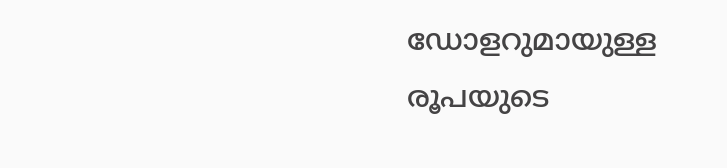ഡോളറുമായുള്ള രൂപയുടെ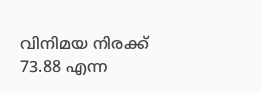വിനിമയ നിരക്ക് 73.88 എന്ന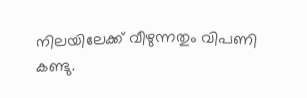നിലയിലേക്ക് വീഴുന്നതും വിപണി കണ്ടു.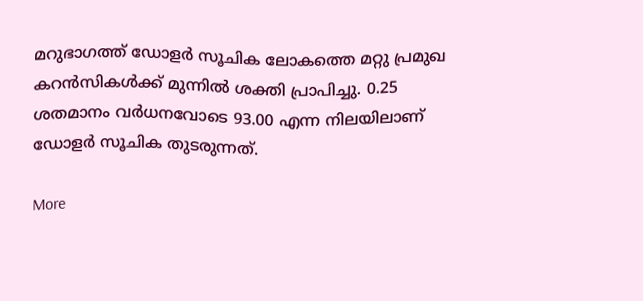മറുഭാഗത്ത് ഡോളര്‍ സൂചിക ലോകത്തെ മറ്റു പ്രമുഖ കറന്‍സികള്‍ക്ക് മുന്നില്‍ ശക്തി പ്രാപിച്ചു. 0.25 ശതമാനം വര്‍ധനവോടെ 93.00 എന്ന നിലയിലാണ് ഡോളര്‍ സൂചിക തുടരുന്നത്.

More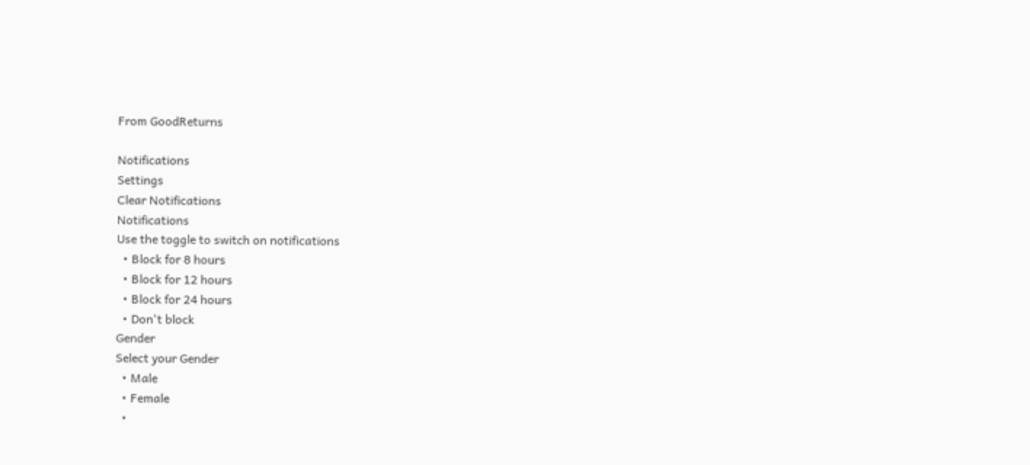From GoodReturns

Notifications
Settings
Clear Notifications
Notifications
Use the toggle to switch on notifications
  • Block for 8 hours
  • Block for 12 hours
  • Block for 24 hours
  • Don't block
Gender
Select your Gender
  • Male
  • Female
  •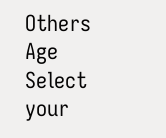Others
Age
Select your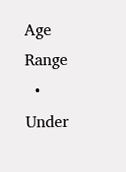Age Range
  • Under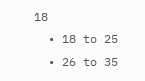18
  • 18 to 25
  • 26 to 35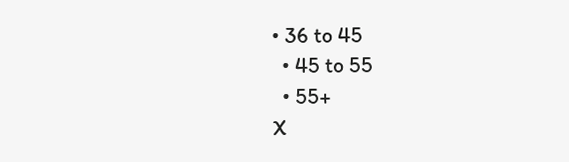• 36 to 45
  • 45 to 55
  • 55+
X